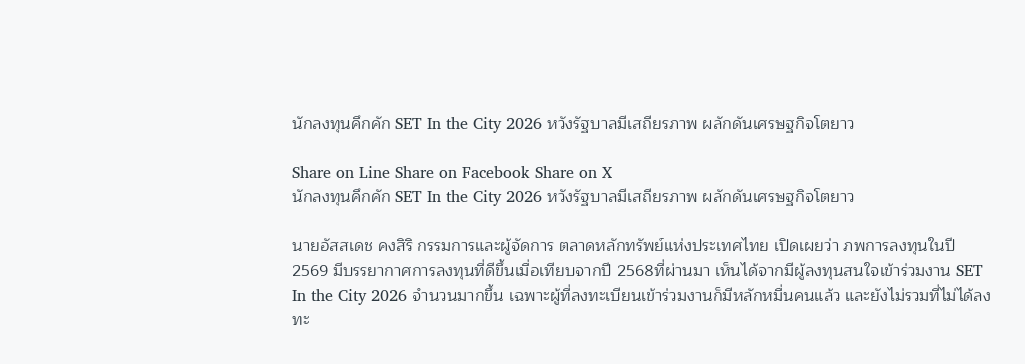นักลงทุนคึกคัก SET In the City 2026 หวังรัฐบาลมีเสถียรภาพ ผลักดันเศรษฐกิจโตยาว

Share on Line Share on Facebook Share on X
นักลงทุนคึกคัก SET In the City 2026 หวังรัฐบาลมีเสถียรภาพ ผลักดันเศรษฐกิจโตยาว

นายอัสสเดช คงสิริ กรรมการและผู้จัดการ ตลาดหลักทรัพย์แห่งประเทศไทย เปิดเผยว่า ภพการลงทุนในปี 2569 มีบรรยากาศการลงทุนที่ดีขึ้นเมื่อเทียบจากปี 2568ที่ผ่านมา เห็นได้จากมีผู้ลงทุนสนใจเข้าร่วมงาน SET In the City 2026 จำนวนมากขึ้น เฉพาะผู้ที่ลงทะเบียนเข้าร่วมงานก็มีหลักหมื่นคนแล้ว และยังไม่รวมที่ไม่ได้ลงทะ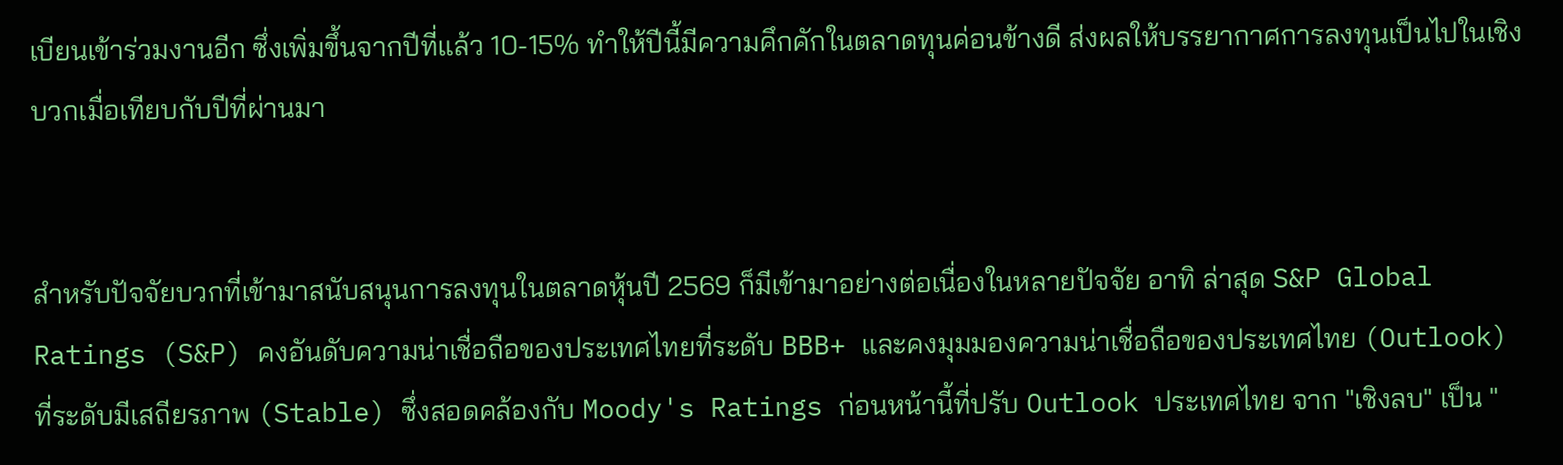เบียนเข้าร่วมงานอีก ซึ่งเพิ่มขึ้นจากปีที่แล้ว 10-15% ทำให้ปีนี้มีความคึกคักในตลาดทุนค่อนข้างดี ส่งผลให้บรรยากาศการลงทุนเป็นไปในเชิงบวกเมื่อเทียบกับปีที่ผ่านมา


สำหรับปัจจัยบวกที่เข้ามาสนับสนุนการลงทุนในตลาดหุ้นปี 2569 ก็มีเข้ามาอย่างต่อเนื่องในหลายปัจจัย อาทิ ล่าสุด S&P Global Ratings (S&P) คงอันดับความน่าเชื่อถือของประเทศไทยที่ระดับ BBB+ และคงมุมมองความน่าเชื่อถือของประเทศไทย (Outlook) ที่ระดับมีเสถียรภาพ (Stable) ซึ่งสอดคล้องกับ Moody's Ratings ก่อนหน้านี้ที่ปรับ Outlook ประเทศไทย จาก "เชิงลบ" เป็น "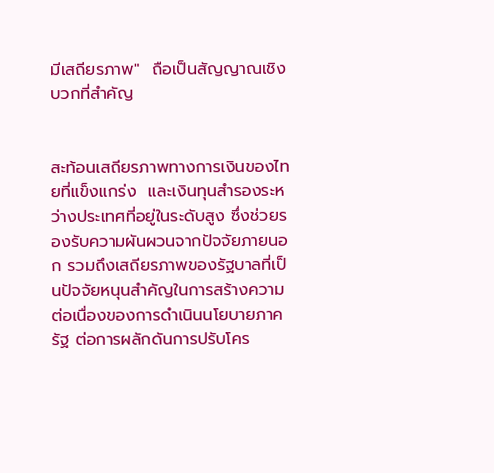มีเสถียรภาพ"  ถือเป็นสัญญาณเชิงบวกที่สำคัญ


สะท้อนเสถียรภาพทางการเงินของไทยที่แข็งแกร่ง  และเงินทุนสำรองระหว่างประเทศที่อยู่ในระดับสูง ซึ่งช่วยรองรับความผันผวนจากปัจจัยภายนอก รวมถึงเสถียรภาพของรัฐบาลที่เป็นปัจจัยหนุนสำคัญในการสร้างความต่อเนื่องของการดำเนินนโยบายภาครัฐ ต่อการผลักดันการปรับโคร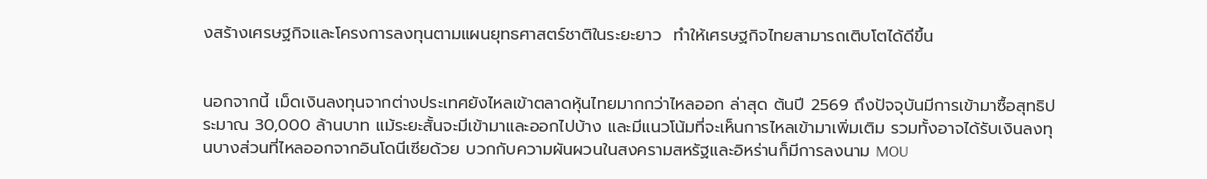งสร้างเศรษฐกิจและโครงการลงทุนตามแผนยุทธศาสตร์ชาติในระยะยาว  ทำให้เศรษฐกิจไทยสามารถเติบโตได้ดีขึ้น


นอกจากนี้ เม็ดเงินลงทุนจากต่างประเทศยังไหลเข้าตลาดหุ้นไทยมากกว่าไหลออก ล่าสุด ต้นปี 2569 ถึงปัจจุบันมีการเข้ามาซื้อสุทธิประมาณ 30,000 ล้านบาท แม้ระยะสั้นจะมีเข้ามาและออกไปบ้าง และมีแนวโน้มที่จะเห็นการไหลเข้ามาเพิ่มเติม รวมทั้งอาจได้รับเงินลงทุนบางส่วนที่ไหลออกจากอินโดนีเซียด้วย บวกกับความผันผวนในสงครามสหรัฐและอิหร่านก็มีการลงนาม MOU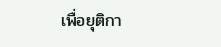เพื่อยุติกา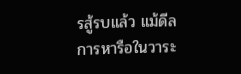รสู้รบแล้ว แม้ดีลการหารือในวาระ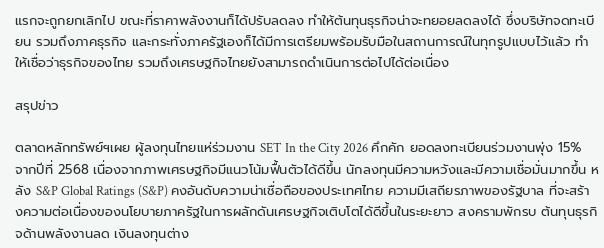แรกจะถูกยกเลิกไป ขณะที่ราคาพลังงานก็ได้ปรับลดลง ทำให้ต้นทุนธุรกิจน่าจะทยอยลดลงได้ ซึ่งบริษัทจดทะเบียน รวมถึงภาคธุรกิจ และกระทั่งภาครัฐเองก็ได้มีการเตรียมพร้อมรับมือในสถานการณ์ในทุกรูปแบบไว้แล้ว ทำให้เชื่อว่าธุรกิจของไทย รวมถึงเศรษฐกิจไทยยังสามารถดำเนินการต่อไปได้ต่อเนื่อง

สรุปข่าว

ตลาดหลักทรัพย์ฯเผย ผู้ลงทุนไทยแห่ร่วมงาน SET In the City 2026 คึกคัก ยอดลงทะเบียนร่วมงานพุ่ง 15% จากปีที่ 2568 เนื่องจากภาพเศรษฐกิจมีแนวโน้มฟื้นตัวได้ดีขึ้น นักลงทุนมีความหวังและมีความเชื่อมั่นมากขึ้น หลัง S&P Global Ratings (S&P) คงอันดับความน่าเชื่อถือของประเทศไทย ความมีเสถียรภาพของรัฐบาล ที่จะสร้างความต่อเนื่องของนโยบายภาครัฐในการผลักดันเศรษฐกิจเติบโตได้ดีขึ้นในระยะยาว สงครามพักรบ ต้นทุนธุรกิจด้านพลังงานลด เงินลงทุนต่าง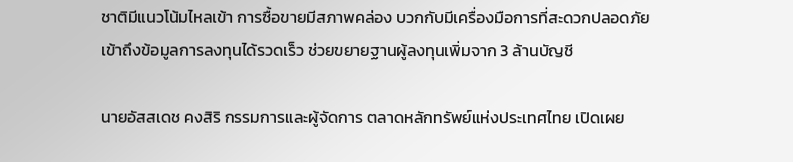ชาติมีแนวโน้มไหลเข้า การซื้อขายมีสภาพคล่อง บวกกับมีเครื่องมือการที่สะดวกปลอดภัย เข้าถึงข้อมูลการลงทุนได้รวดเร็ว ช่วยขยายฐานผู้ลงทุนเพิ่มจาก 3 ล้านบัญชี

นายอัสสเดช คงสิริ กรรมการและผู้จัดการ ตลาดหลักทรัพย์แห่งประเทศไทย เปิดเผย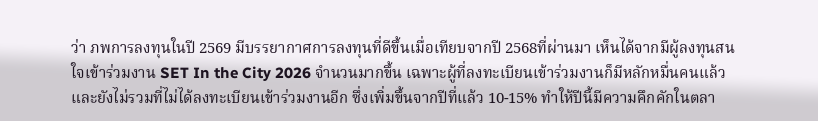ว่า ภพการลงทุนในปี 2569 มีบรรยากาศการลงทุนที่ดีขึ้นเมื่อเทียบจากปี 2568ที่ผ่านมา เห็นได้จากมีผู้ลงทุนสนใจเข้าร่วมงาน SET In the City 2026 จำนวนมากขึ้น เฉพาะผู้ที่ลงทะเบียนเข้าร่วมงานก็มีหลักหมื่นคนแล้ว และยังไม่รวมที่ไม่ได้ลงทะเบียนเข้าร่วมงานอีก ซึ่งเพิ่มขึ้นจากปีที่แล้ว 10-15% ทำให้ปีนี้มีความคึกคักในตลา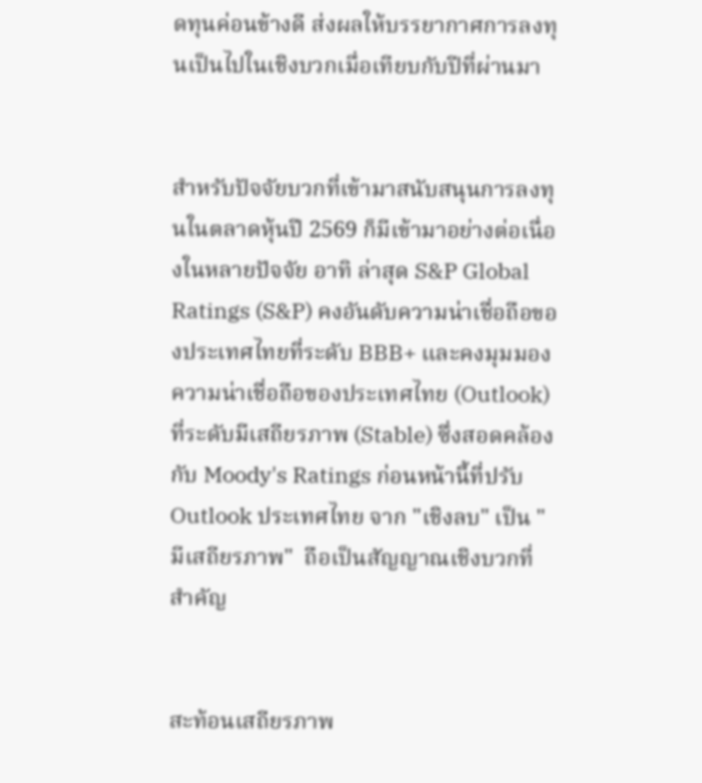ดทุนค่อนข้างดี ส่งผลให้บรรยากาศการลงทุนเป็นไปในเชิงบวกเมื่อเทียบกับปีที่ผ่านมา


สำหรับปัจจัยบวกที่เข้ามาสนับสนุนการลงทุนในตลาดหุ้นปี 2569 ก็มีเข้ามาอย่างต่อเนื่องในหลายปัจจัย อาทิ ล่าสุด S&P Global Ratings (S&P) คงอันดับความน่าเชื่อถือของประเทศไทยที่ระดับ BBB+ และคงมุมมองความน่าเชื่อถือของประเทศไทย (Outlook) ที่ระดับมีเสถียรภาพ (Stable) ซึ่งสอดคล้องกับ Moody's Ratings ก่อนหน้านี้ที่ปรับ Outlook ประเทศไทย จาก "เชิงลบ" เป็น "มีเสถียรภาพ"  ถือเป็นสัญญาณเชิงบวกที่สำคัญ


สะท้อนเสถียรภาพ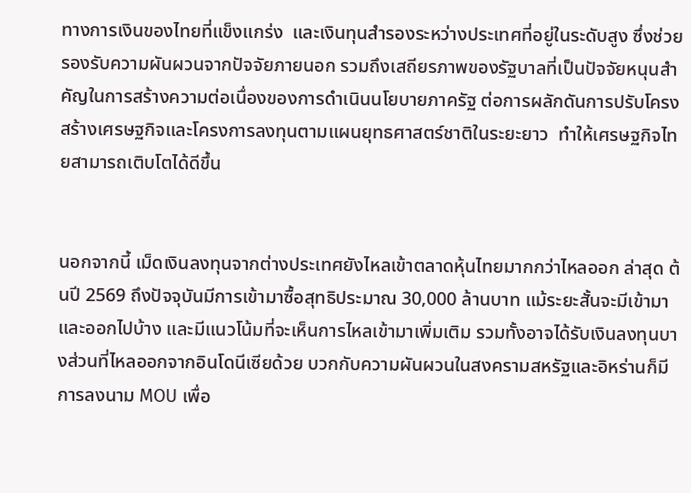ทางการเงินของไทยที่แข็งแกร่ง  และเงินทุนสำรองระหว่างประเทศที่อยู่ในระดับสูง ซึ่งช่วยรองรับความผันผวนจากปัจจัยภายนอก รวมถึงเสถียรภาพของรัฐบาลที่เป็นปัจจัยหนุนสำคัญในการสร้างความต่อเนื่องของการดำเนินนโยบายภาครัฐ ต่อการผลักดันการปรับโครงสร้างเศรษฐกิจและโครงการลงทุนตามแผนยุทธศาสตร์ชาติในระยะยาว  ทำให้เศรษฐกิจไทยสามารถเติบโตได้ดีขึ้น


นอกจากนี้ เม็ดเงินลงทุนจากต่างประเทศยังไหลเข้าตลาดหุ้นไทยมากกว่าไหลออก ล่าสุด ต้นปี 2569 ถึงปัจจุบันมีการเข้ามาซื้อสุทธิประมาณ 30,000 ล้านบาท แม้ระยะสั้นจะมีเข้ามาและออกไปบ้าง และมีแนวโน้มที่จะเห็นการไหลเข้ามาเพิ่มเติม รวมทั้งอาจได้รับเงินลงทุนบางส่วนที่ไหลออกจากอินโดนีเซียด้วย บวกกับความผันผวนในสงครามสหรัฐและอิหร่านก็มีการลงนาม MOU เพื่อ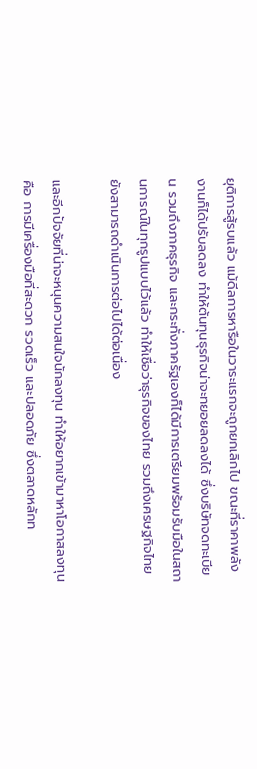ยุติการสู้รบแล้ว แม้ดีลการหารือในวาระแรกจะถูกยกเลิกไป ขณะที่ราคาพลังงานก็ได้ปรับลดลง ทำให้ต้นทุนธุรกิจน่าจะทยอยลดลงได้ ซึ่งบริษัทจดทะเบียน รวมถึงภาคธุรกิจ และกระทั่งภาครัฐเองก็ได้มีการเตรียมพร้อมรับมือในสถานการณ์ในทุกรูปแบบไว้แล้ว ทำให้เชื่อว่าธุรกิจของไทย รวมถึงเศรษฐกิจไทยยังสามารถดำเนินการต่อไปได้ต่อเนื่อง

และอีกปัจจัยที่น่าจะหนุนความสนใจนักลงทุน ทำให้อยากเข้ามาหาโอกาสลงทุน คือ การมีเครื่องมือที่สะดวก รวดเร็ว และปลอดภัย ซึ่งตลาดหลักท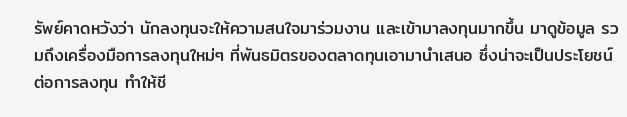รัพย์คาดหวังว่า นักลงทุนจะให้ความสนใจมาร่วมงาน และเข้ามาลงทุนมากขึ้น มาดูข้อมูล รวมถึงเครื่องมือการลงทุนใหม่ๆ ที่พันธมิตรของตลาดทุนเอามานำเสนอ ซึ่งน่าจะเป็นประโยชน์ต่อการลงทุน ทำให้ชี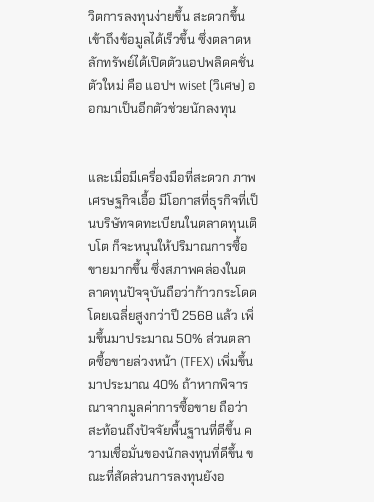วิตการลงทุนง่ายขึ้น สะดวกขึ้น เข้าถึงข้อมูลได้เร็วขึ้น ซึ่งตลาดหลักทรัพย์ได้เปิดตัวแอปพลิดคชั่นตัวใหม่ คือ แอปฯ wiset (วิเศษ) ออกมาเป็นอีกตัวช่วยนักลงทุน


และเมื่อมีเครื่องมือที่สะดวก ภาพเศรษฐกิจเอื้อ มีโอกาสที่ธุรกิจที่เป็นบริษัทจดทะเบียนในตลาดทุนเติบโต ก็จะหนุนให้ปริมาณการซื้อขายมากขึ้น ซึ่งสภาพคล่องในตลาดทุนปัจจุบันถือว่าก้าวกระโดด โดยเฉลี่ยสูงกว่าปี 2568 แล้ว เพิ่มขึ้นมาประมาณ 50% ส่วนตลาดซื้อขายล่วงหน้า (TFEX) เพิ่มขึ้นมาประมาณ 40% ถ้าหากพิจารณาจากมูลค่าการซื้อขาย ถือว่าสะท้อนถึงปัจจัยพื้นฐานที่ดีขึ้น ความเชื่อมั่นของนักลงทุนที่ดีขึ้น ขณะที่สัดส่วนการลงทุนยังอ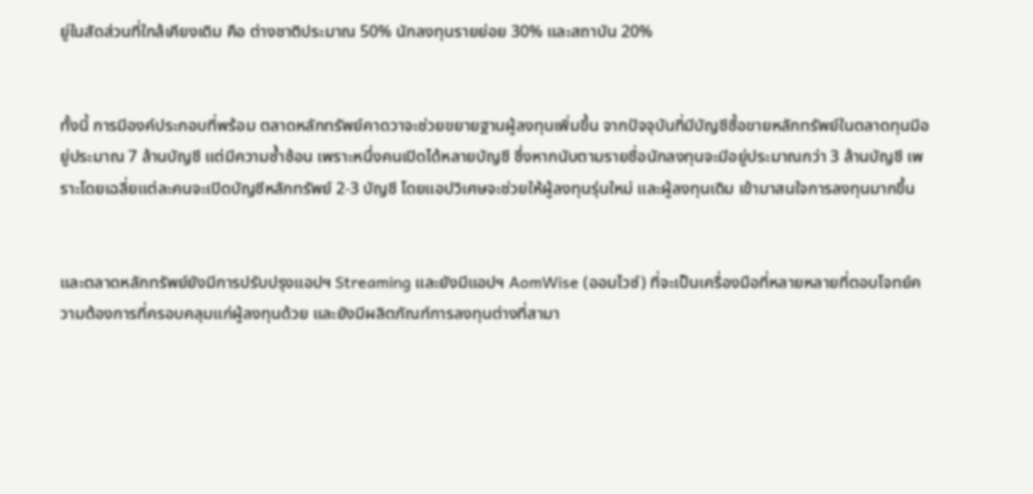ยู่ในสัดส่วนที่ใกล้เคียงเดิม คือ ต่างชาติประมาณ 50% นักลงทุนรายย่อย 30% และสถาบัน 20%


ทั้งนี้ การมีองค์ประกอบที่พร้อม ตลาดหลักทรัพย์คาดวาจะช่วยขยายฐานผู้ลงทุนเพิ่มขึ้น จากปัจจุบันที่มีบัญชีซื้อขายหลักทรัพย์ในตลาดทุนมีอยู่ประมาณ 7 ล้านบัญชี แต่มีความซ้ำซ้อน เพราะหนึ่งคนเปิดได้หลายบัญชี ซึ่งหากนับตามรายชื่อนักลงทุนจะมีอยู่ประมาณกว่า 3 ล้านบัญชี เพราะโดยเฉลี่ยแต่ละคนจะเปิดบัญชีหลักทรัพย์ 2-3 บัญชี โดยแอปวิเศษจะช่วยให้ผู้ลงทุนรุ่นใหม่ และผู้ลงทุนเดิม เข้ามาสนใจการลงทุนมากขึ้น


และตลาดหลักทรัพย์ยังมีการปรับปรุงแอปฯ Streaming และยังมีแอปฯ AomWise (ออมไวซ์) ที่จะเป็นเครื่องมือที่หลายหลายที่ตอบโจทย์ความต้องการที่ครอบคลุมแก่ผู้ลงทุนด้วย และยังมีผลิตภัณฑ์การลงทุนต่างที่สามา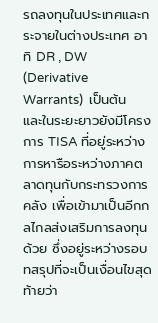รถลงทุนในประเทศและกระจายในต่างประเทศ อาทิ DR , DW (Derivative Warrants)  เป็นต้น และในระยะยาวยังมีโครงการ TISA ที่อยู่ระหว่างการหารือระหว่างภาคตลาดทุนกับกระทรวงการคลัง เพื่อเข้ามาเป็นอีกกลไกลส่งเสริมการลงทุนด้วย ซึ่งอยู่ระหว่างรอบทสรุปที่จะเป็นเงื่อนไขสุดท้ายว่า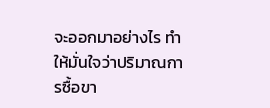จะออกมาอย่างไร ทำให้มั่นใจว่าปริมาณการซื้อขา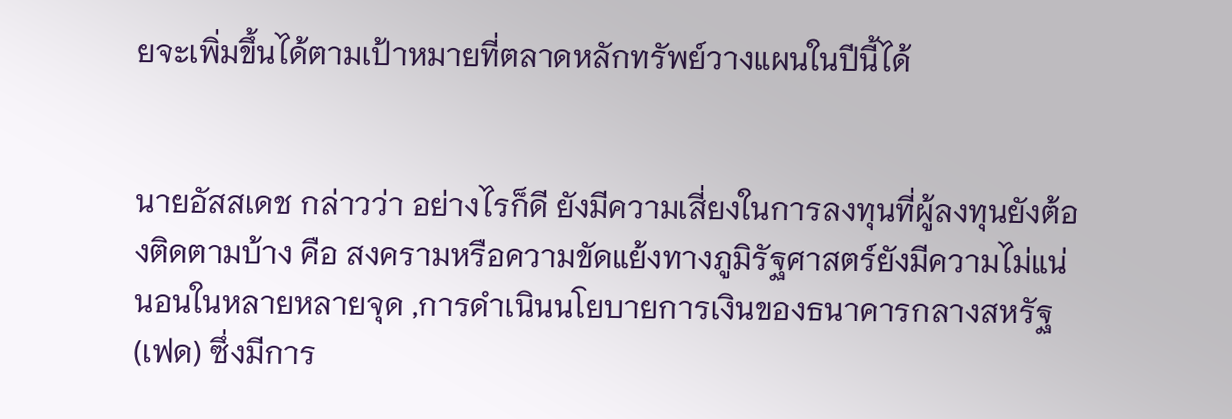ยจะเพิ่มขึ้นได้ตามเป้าหมายที่ตลาดหลักทรัพย์วางแผนในปีนี้ได้


นายอัสสเดช กล่าวว่า อย่างไรก็ดี ยังมีความเสี่ยงในการลงทุนที่ผู้ลงทุนยังต้องติดตามบ้าง คือ สงครามหรือความขัดแย้งทางภูมิรัฐศาสตร์ยังมีความไม่แน่นอนในหลายหลายจุด ,การดำเนินนโยบายการเงินของธนาคารกลางสหรัฐ (เฟด) ซึ่งมีการ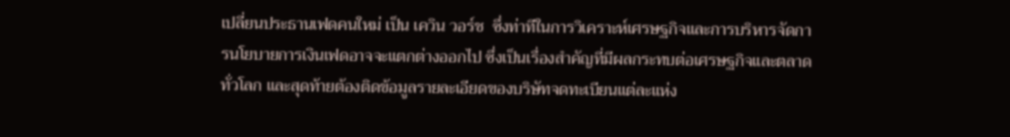เปลี่ยนประธานเฟดคนใหม่ เป็น เควิน วอร์ช  ซึ่งท่าทีในการวิเคราะห์เศรษฐกิจและการบริหารจัดการนโยบายการเงินเฟดอาจจะแตกต่างออกไป ซึ่งเป็นเรื่องสำคัญที่มีผลกระทบต่อเศรษฐกิจและตลาดทั่วโลก และสุดท้ายต้องติดข้อมูลรายละเอียดของบริษัทจดทะเบียนแต่ละแห่ง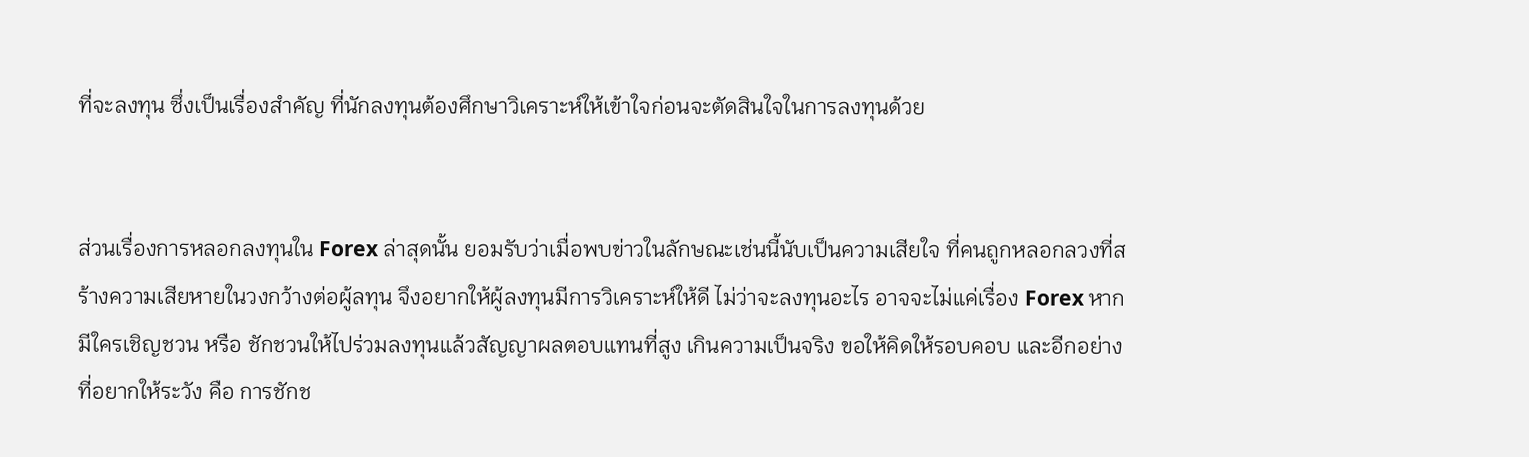ที่จะลงทุน ซึ่งเป็นเรื่องสำคัญ ที่นักลงทุนต้องศึกษาวิเคราะห์ให้เข้าใจก่อนจะตัดสินใจในการลงทุนด้วย


ส่วนเรื่องการหลอกลงทุนใน Forex ล่าสุดนั้น ยอมรับว่าเมื่อพบข่าวในลักษณะเช่นนี้นับเป็นความเสียใจ ที่คนถูกหลอกลวงที่สร้างความเสียหายในวงกว้างต่อผู้ลทุน จึงอยากให้ผู้ลงทุนมีการวิเคราะห์ให้ดี ไม่ว่าจะลงทุนอะไร อาจจะไม่แค่เรื่อง Forex หากมีใครเชิญชวน หรือ ชักชวนให้ไปร่วมลงทุนแล้วสัญญาผลตอบแทนที่สูง เกินความเป็นจริง ขอให้คิดให้รอบคอบ และอีกอย่างที่อยากให้ระวัง คือ การชักช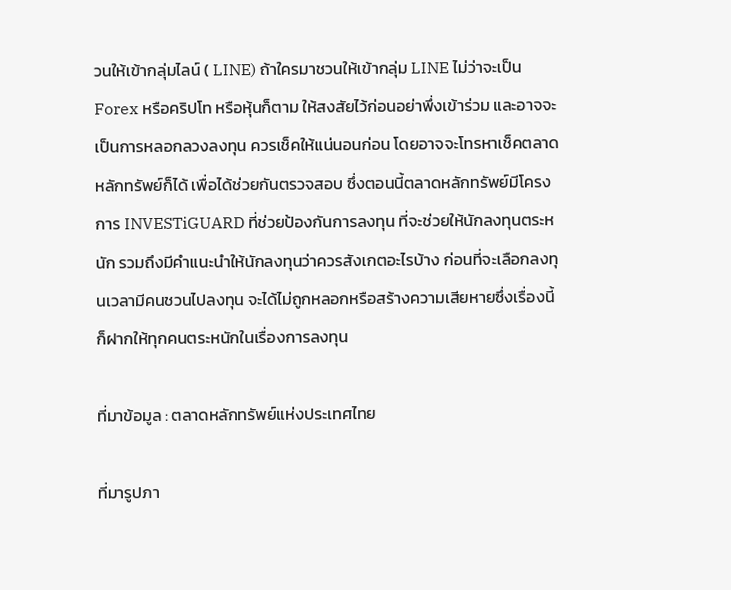วนให้เข้ากลุ่มไลน์ ( LINE) ถ้าใครมาชวนให้เข้ากลุ่ม LINE ไม่ว่าจะเป็น Forex หรือคริปโท หรือหุ้นก็ตาม ให้สงสัยไว้ก่อนอย่าพึ่งเข้าร่วม และอาจจะเป็นการหลอกลวงลงทุน ควรเช็คให้แน่นอนก่อน โดยอาจจะโทรหาเช็คตลาดหลักทรัพย์ก็ได้ เพื่อได้ช่วยกันตรวจสอบ ซึ่งตอนนี้ตลาดหลักทรัพย์มีโครงการ INVESTiGUARD ที่ช่วยป้องกันการลงทุน ที่จะช่วยให้นักลงทุนตระหนัก รวมถึงมีคำแนะนำให้นักลงทุนว่าควรสังเกตอะไรบ้าง ก่อนที่จะเลือกลงทุนเวลามีคนชวนไปลงทุน จะได้ไม่ถูกหลอกหรือสร้างความเสียหายซึ่งเรื่องนี้ก็ฝากให้ทุกคนตระหนักในเรื่องการลงทุน

ที่มาข้อมูล : ตลาดหลักทรัพย์แห่งประเทศไทย

ที่มารูปภา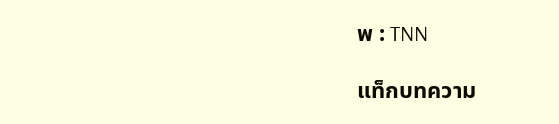พ : TNN

แท็กบทความ